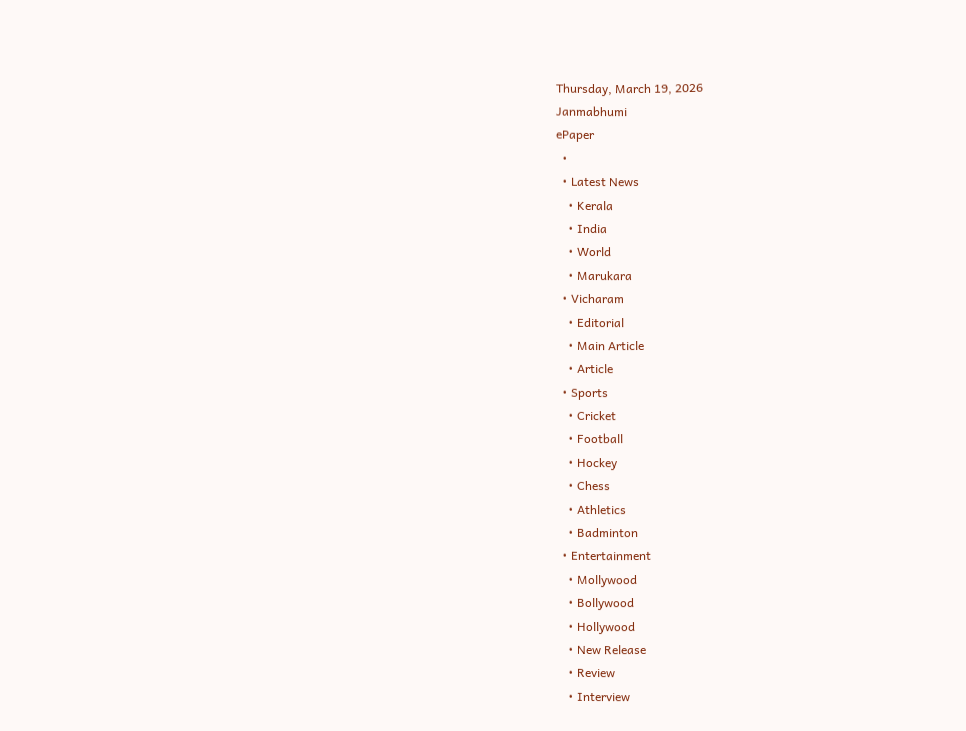Thursday, March 19, 2026
Janmabhumi
ePaper
  •
  • Latest News
    • Kerala
    • India
    • World
    • Marukara
  • Vicharam
    • Editorial
    • Main Article
    • Article
  • Sports
    • Cricket
    • Football
    • Hockey
    • Chess
    • Athletics
    • Badminton
  • Entertainment
    • Mollywood
    • Bollywood
    • Hollywood
    • New Release
    • Review
    • Interview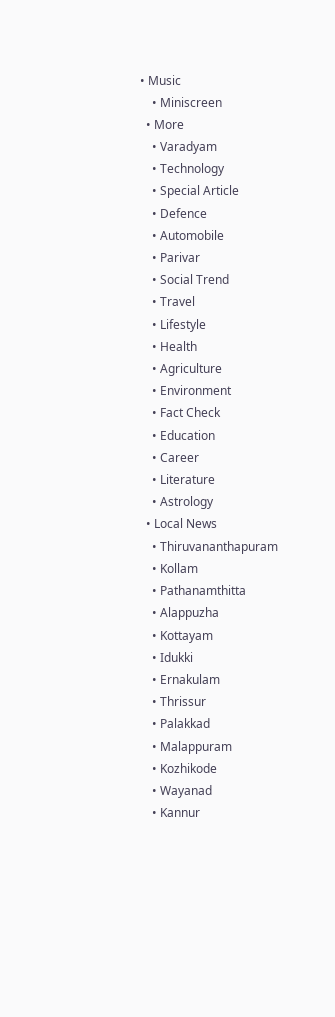• Music
    • Miniscreen
  • More
    • Varadyam
    • Technology
    • Special Article
    • Defence
    • Automobile
    • Parivar
    • Social Trend
    • Travel
    • Lifestyle
    • Health
    • Agriculture
    • Environment
    • Fact Check
    • Education
    • Career
    • Literature
    • Astrology
  • Local News
    • Thiruvananthapuram
    • Kollam
    • Pathanamthitta
    • Alappuzha
    • Kottayam
    • Idukki
    • Ernakulam
    • Thrissur
    • Palakkad
    • Malappuram
    • Kozhikode
    • Wayanad
    • Kannur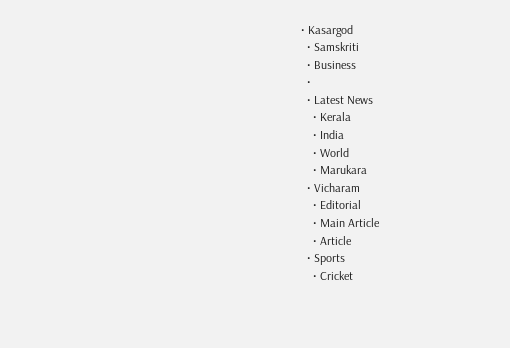• Kasargod
  • Samskriti
  • Business
  •
  • Latest News
    • Kerala
    • India
    • World
    • Marukara
  • Vicharam
    • Editorial
    • Main Article
    • Article
  • Sports
    • Cricket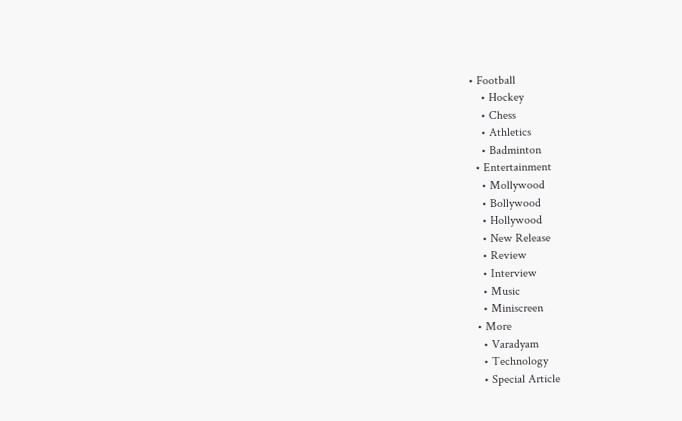• Football
    • Hockey
    • Chess
    • Athletics
    • Badminton
  • Entertainment
    • Mollywood
    • Bollywood
    • Hollywood
    • New Release
    • Review
    • Interview
    • Music
    • Miniscreen
  • More
    • Varadyam
    • Technology
    • Special Article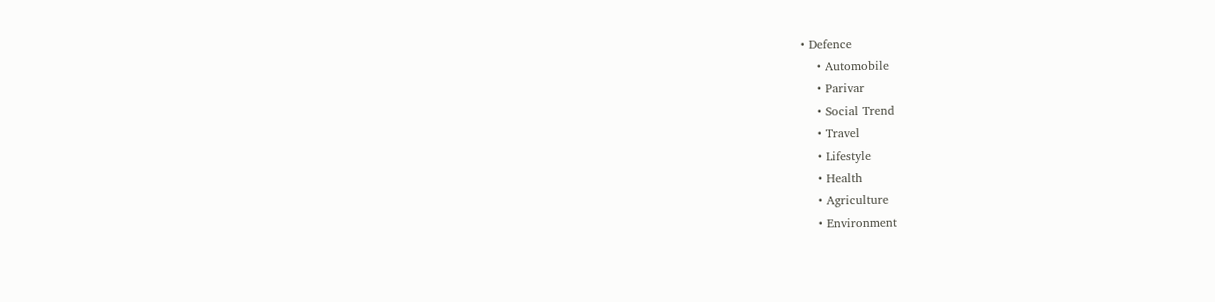• Defence
    • Automobile
    • Parivar
    • Social Trend
    • Travel
    • Lifestyle
    • Health
    • Agriculture
    • Environment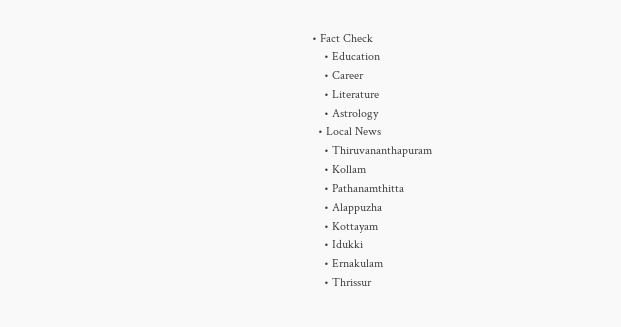• Fact Check
    • Education
    • Career
    • Literature
    • Astrology
  • Local News
    • Thiruvananthapuram
    • Kollam
    • Pathanamthitta
    • Alappuzha
    • Kottayam
    • Idukki
    • Ernakulam
    • Thrissur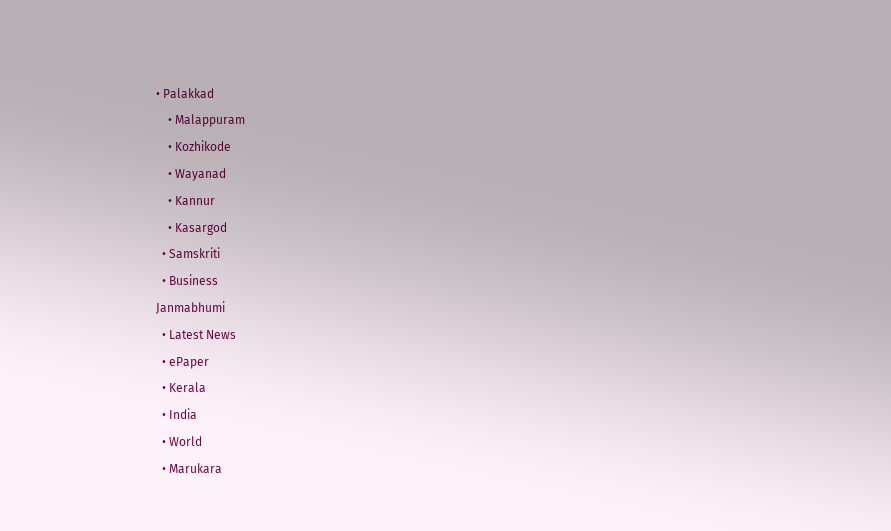• Palakkad
    • Malappuram
    • Kozhikode
    • Wayanad
    • Kannur
    • Kasargod
  • Samskriti
  • Business
Janmabhumi
  • Latest News
  • ePaper
  • Kerala
  • India
  • World
  • Marukara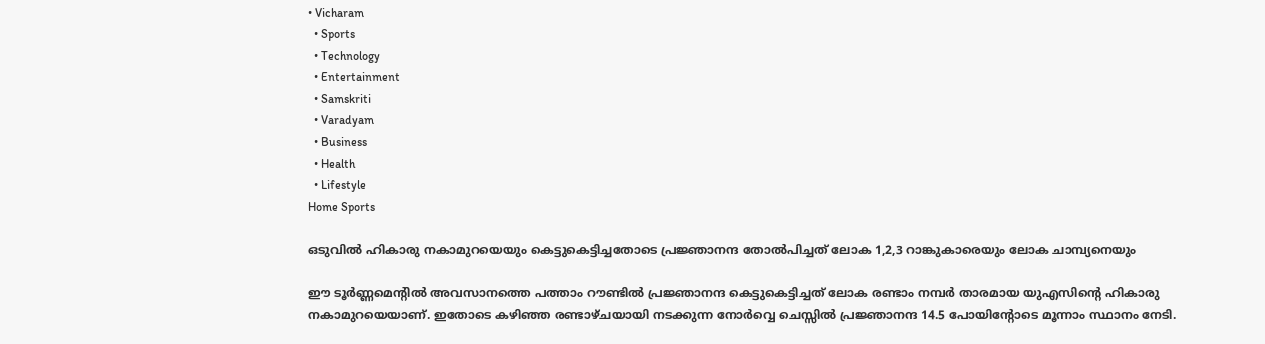• Vicharam
  • Sports
  • Technology
  • Entertainment
  • Samskriti
  • Varadyam
  • Business
  • Health
  • Lifestyle
Home Sports

ഒടുവില്‍ ഹികാരു നകാമുറയെയും കെട്ടുകെട്ടിച്ചതോടെ പ്രജ്ഞാനന്ദ തോല്‍പിച്ചത് ലോക 1,2,3 റാങ്കുകാരെയും ലോക ചാമ്പ്യനെയും

ഈ ടൂര്‍ണ്ണമെന്‍റില്‍ അവസാനത്തെ പത്താം റൗണ്ടില്‍ പ്രജ്ഞാനന്ദ കെട്ടുകെട്ടിച്ചത് ലോക രണ്ടാം നമ്പര്‍ താരമായ യുഎസിന്റെ ഹികാരു നകാമുറയെയാണ്. ഇതോടെ കഴിഞ്ഞ രണ്ടാഴ്ചയായി നടക്കുന്ന നോര്‍വ്വെ ചെസ്സില്‍ പ്രജ്ഞാനന്ദ 14.5 പോയിന്‍റോടെ മൂന്നാം സ്ഥാനം നേടി.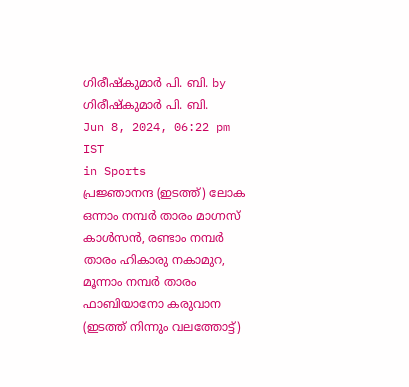ഗിരീഷ്‌കുമാര്‍ പി. ബി. by ഗിരീഷ്‌കുമാര്‍ പി. ബി.
Jun 8, 2024, 06:22 pm IST
in Sports
പ്രജ്ഞാനന്ദ (ഇടത്ത്) ലോക ഒന്നാം നമ്പര്‍ താരം മാഗ്നസ് കാള്‍സന്‍, രണ്ടാം നമ്പര്‍ താരം ഹികാരു നകാമുറ, മൂന്നാം നമ്പര്‍ താരം ഫാബിയാനോ കരുവാന (ഇടത്ത് നിന്നും വലത്തോട്ട്)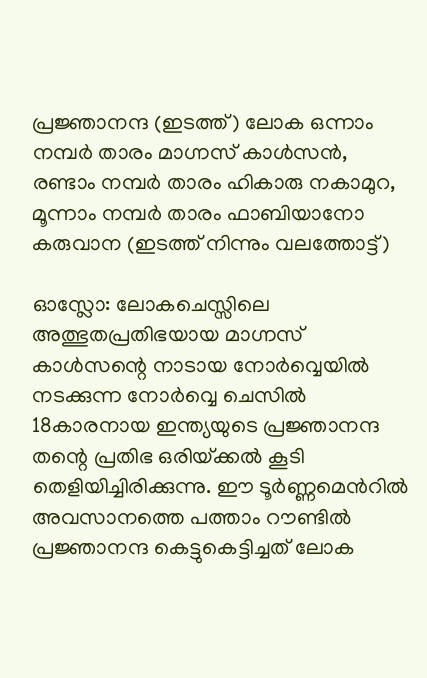പ്രജ്ഞാനന്ദ (ഇടത്ത്) ലോക ഒന്നാം നമ്പര്‍ താരം മാഗ്നസ് കാള്‍സന്‍, രണ്ടാം നമ്പര്‍ താരം ഹികാരു നകാമുറ, മൂന്നാം നമ്പര്‍ താരം ഫാബിയാനോ കരുവാന (ഇടത്ത് നിന്നും വലത്തോട്ട്)

ഓസ്ലോ: ലോകചെസ്സിലെ അത്ഭുതപ്രതിഭയായ മാഗ്നസ് കാള്‍സന്റെ നാടായ നോര്‍വ്വെയില്‍ നടക്കുന്ന നോര്‍വ്വെ ചെസില്‍ 18കാരനായ ഇന്ത്യയുടെ പ്രജ്ഞാനന്ദ തന്റെ പ്രതിഭ ഒരിയ്‌ക്കല്‍ കൂടി തെളിയിച്ചിരിക്കുന്നു. ഈ ടൂര്‍ണ്ണമെന്‍റില്‍ അവസാനത്തെ പത്താം റൗണ്ടില്‍ പ്രജ്ഞാനന്ദ കെട്ടുകെട്ടിച്ചത് ലോക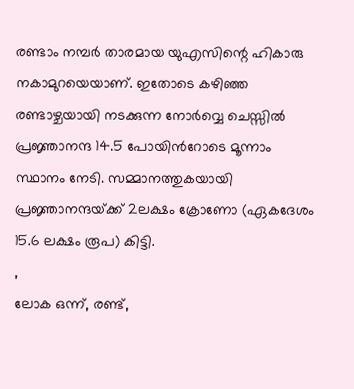രണ്ടാം നമ്പര്‍ താരമായ യുഎസിന്റെ ഹികാരു നകാമുറയെയാണ്. ഇതോടെ കഴിഞ്ഞ രണ്ടാഴ്ചയായി നടക്കുന്ന നോര്‍വ്വെ ചെസ്സില്‍ പ്രജ്ഞാനന്ദ 14.5 പോയിന്‍റോടെ മൂന്നാം സ്ഥാനം നേടി. സമ്മാനത്തുകയായി പ്രജ്ഞാനന്ദയ്‌ക്ക് 2ലക്ഷം ക്രോണോ (ഏകദേശം 15.6 ലക്ഷം രൂപ) കിട്ടി.
,
ലോക ഒന്ന്, രണ്ട്,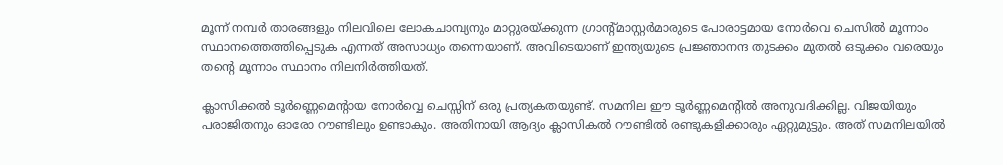മൂന്ന് നമ്പര്‍ താരങ്ങളും നിലവിലെ ലോകചാമ്പ്യനും മാറ്റുരയ്‌ക്കുന്ന ഗ്രാന്‍റ്മാസ്റ്റര്‍മാരുടെ പോരാട്ടമായ നോര്‍വെ ചെസില്‍ മൂന്നാം സ്ഥാനത്തെത്തിപ്പെടുക എന്നത് അസാധ്യം തന്നെയാണ്. അവിടെയാണ് ഇന്ത്യയുടെ പ്രജ്ഞാനന്ദ തുടക്കം മുതല്‍ ഒടുക്കം വരെയും തന്റെ മൂന്നാം സ്ഥാനം നിലനിര്‍ത്തിയത്.

ക്ലാസിക്കല്‍ ടൂര്‍ണ്ണെമെന്‍റായ നോര്‍വ്വെ ചെസ്സിന് ഒരു പ്രത്യകതയുണ്ട്. സമനില ഈ ടൂര്‍ണ്ണമെന്‍റില്‍ അനുവദിക്കില്ല. വിജയിയും പരാജിതനും ഓരോ റൗണ്ടിലും ഉണ്ടാകും. അതിനായി ആദ്യം ക്ലാസികല്‍ റൗണ്ടില്‍ രണ്ടുകളിക്കാരും ഏറ്റുമുട്ടും. അത് സമനിലയില്‍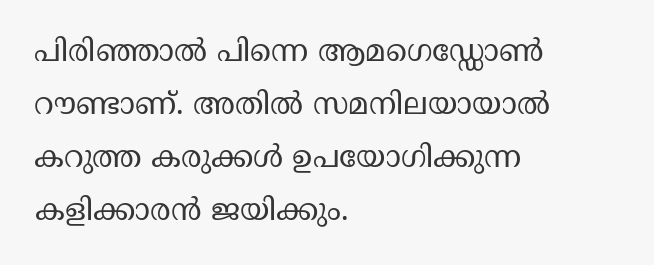പിരിഞ്ഞാല്‍ പിന്നെ ആമഗെഡ്ഡോണ്‍ റൗണ്ടാണ്. അതില്‍ സമനിലയായാല്‍ കറുത്ത കരുക്കള്‍ ഉപയോഗിക്കുന്ന കളിക്കാരന്‍ ജയിക്കും.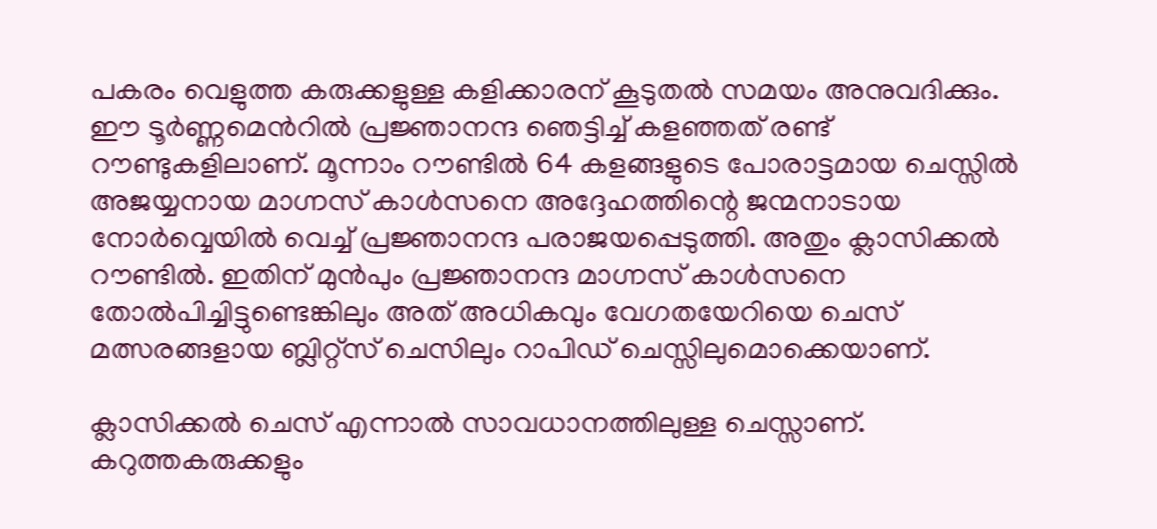പകരം വെളുത്ത കരുക്കളുള്ള കളിക്കാരന് കൂടുതല്‍ സമയം അനുവദിക്കും. ഈ ടൂര്‍ണ്ണമെന്‍റില്‍ പ്രജ്ഞാനന്ദ ഞെട്ടിച്ച് കളഞ്ഞത് രണ്ട് റൗണ്ടുകളിലാണ്. മൂന്നാം റൗണ്ടില്‍ 64 കളങ്ങളുടെ പോരാട്ടമായ ചെസ്സില്‍ അജയ്യനായ മാഗ്നസ് കാള്‍സനെ അദ്ദേഹത്തിന്റെ ജന്മനാടായ നോര്‍വ്വെയില്‍ വെച്ച് പ്രജ്ഞാനന്ദ പരാജയപ്പെടുത്തി. അതും ക്ലാസിക്കല്‍ റൗണ്ടില്‍. ഇതിന് മുന്‍പും പ്രജ്ഞാനന്ദ മാഗ്നസ് കാള്‍സനെ തോല്‍പിച്ചിട്ടുണ്ടെങ്കിലും അത് അധികവും വേഗതയേറിയെ ചെസ് മത്സരങ്ങളായ ബ്ലിറ്റ്സ് ചെസിലും റാപിഡ് ചെസ്സിലുമൊക്കെയാണ്.

ക്ലാസിക്കല്‍ ചെസ് എന്നാല്‍ സാവധാനത്തിലുള്ള ചെസ്സാണ്. കറുത്തകരുക്കളും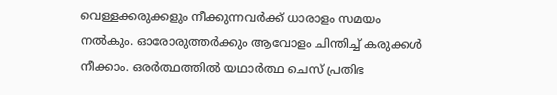വെള്ളക്കരുക്കളും നീക്കുന്നവര്‍ക്ക് ധാരാളം സമയം നല്‍കും. ഓരോരുത്തര്‍ക്കും ആവോളം ചിന്തിച്ച് കരുക്കള്‍ നീക്കാം. ഒരര്‍ത്ഥത്തില്‍ യഥാര്‍ത്ഥ ചെസ് പ്രതിഭ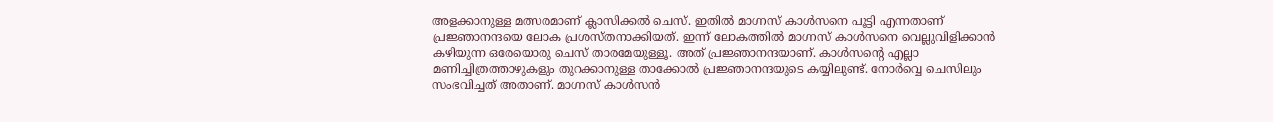അളക്കാനുള്ള മത്സരമാണ് ക്ലാസിക്കല്‍ ചെസ്. ഇതില്‍ മാഗ്നസ് കാള്‍സനെ പൂട്ടി എന്നതാണ് പ്രജ്ഞാനന്ദയെ ലോക പ്രശസ്തനാക്കിയത്. ഇന്ന് ലോകത്തില്‍ മാഗ്നസ് കാള്‍സനെ വെല്ലുവിളിക്കാന്‍ കഴിയുന്ന ഒരേയൊരു ചെസ് താരമേയുള്ളൂ. അത് പ്രജ്ഞാനന്ദയാണ്. കാള്‍സന്റെ എല്ലാ മണിച്ചിത്രത്താഴുകളും തുറക്കാനുള്ള താക്കോല്‍ പ്രജ്ഞാനന്ദയുടെ കയ്യിലുണ്ട്. നോര്‍വ്വെ ചെസിലും സംഭവിച്ചത് അതാണ്. മാഗ്നസ് കാള്‍സന്‍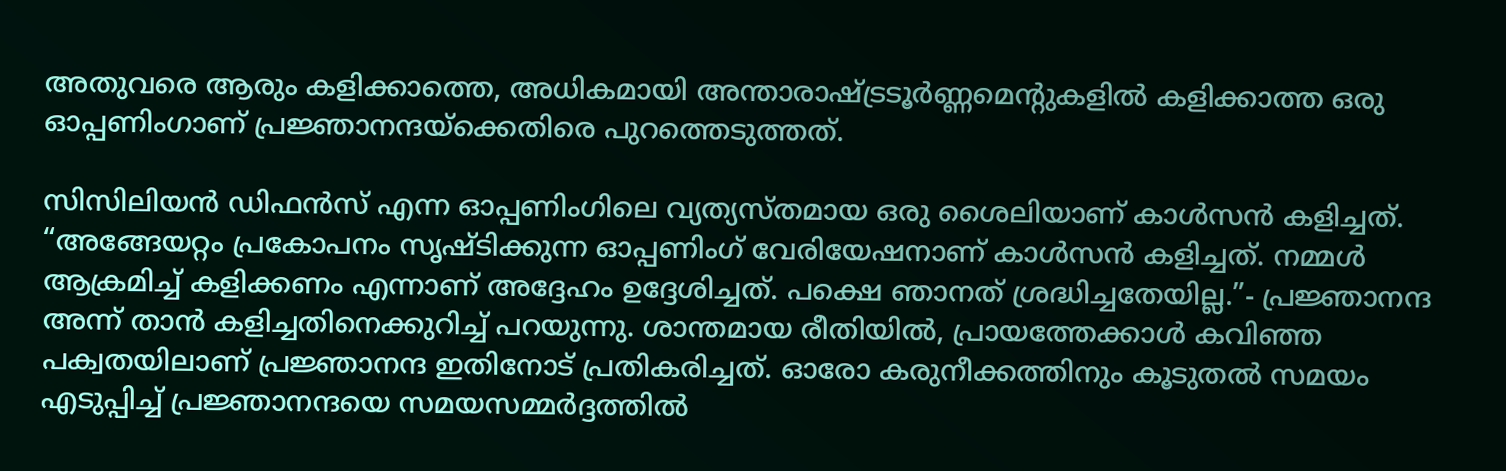അതുവരെ ആരും കളിക്കാത്തെ, അധികമായി അന്താരാഷ്‌ട്രടൂര്‍ണ്ണമെന്‍റുകളില്‍ കളിക്കാത്ത ഒരു ഓപ്പണിംഗാണ് പ്രജ്ഞാനന്ദയ്‌ക്കെതിരെ പുറത്തെടുത്തത്.

സിസിലിയന്‍ ഡിഫന്‍സ് എന്ന ഓപ്പണിംഗിലെ വ്യത്യസ്തമായ ഒരു ശൈലിയാണ് കാള്‍സന്‍ കളിച്ചത്. “അങ്ങേയറ്റം പ്രകോപനം സൃഷ്ടിക്കുന്ന ഓപ്പണിംഗ് വേരിയേഷനാണ് കാള്‍സന്‍ കളിച്ചത്. നമ്മള്‍ ആക്രമിച്ച് കളിക്കണം എന്നാണ് അദ്ദേഹം ഉദ്ദേശിച്ചത്. പക്ഷെ ഞാനത് ശ്രദ്ധിച്ചതേയില്ല.”- പ്രജ്ഞാനന്ദ അന്ന് താന്‍ കളിച്ചതിനെക്കുറിച്ച് പറയുന്നു. ശാന്തമായ രീതിയില്‍, പ്രായത്തേക്കാള്‍ കവിഞ്ഞ പക്വതയിലാണ് പ്രജ്ഞാനന്ദ ഇതിനോട് പ്രതികരിച്ചത്. ഓരോ കരുനീക്കത്തിനും കൂടുതല്‍ സമയം എടുപ്പിച്ച് പ്രജ്ഞാനന്ദയെ സമയസമ്മര്‍ദ്ദത്തില്‍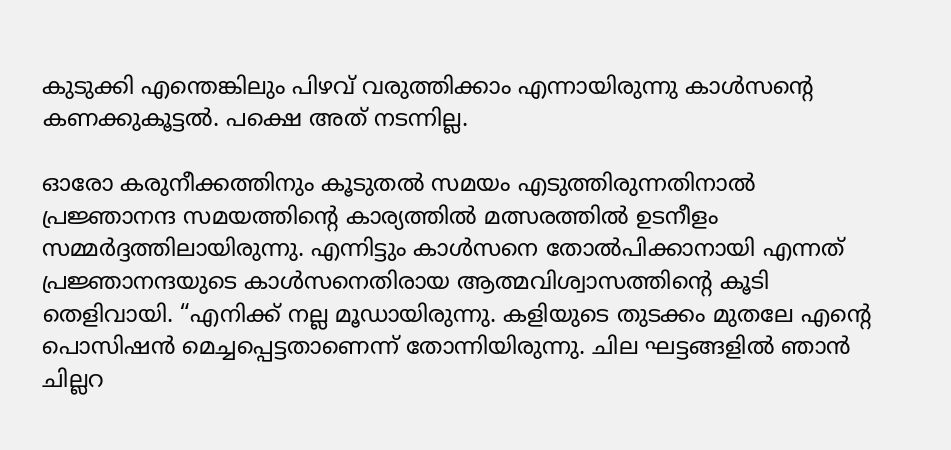കുടുക്കി എന്തെങ്കിലും പിഴവ് വരുത്തിക്കാം എന്നായിരുന്നു കാള്‍സന്റെ കണക്കുകൂട്ടല്‍. പക്ഷെ അത് നടന്നില്ല.

ഓരോ കരുനീക്കത്തിനും കൂടുതല്‍ സമയം എടുത്തിരുന്നതിനാല്‍ പ്രജ്ഞാനന്ദ സമയത്തിന്റെ കാര്യത്തില്‍ മത്സരത്തില്‍ ഉടനീളം സമ്മര്‍ദ്ദത്തിലായിരുന്നു. എന്നിട്ടും കാള്‍സനെ തോല്‍പിക്കാനായി എന്നത് പ്രജ്ഞാനന്ദയുടെ കാള്‍സനെതിരായ ആത്മവിശ്വാസത്തിന്റെ കൂടി തെളിവായി. “എനിക്ക് നല്ല മൂഡായിരുന്നു. കളിയുടെ തുടക്കം മുതലേ എന്റെ പൊസിഷന്‍ മെച്ചപ്പെട്ടതാണെന്ന് തോന്നിയിരുന്നു. ചില ഘട്ടങ്ങളില്‍ ഞാന്‍ ചില്ലറ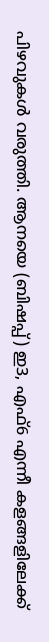പിഴവുകള്‍ വരുത്തി. ആനയെ (ബിഷപ്പ്) ഇ3, എഫ്6 എന്നീ കളങ്ങളിലേക്ക്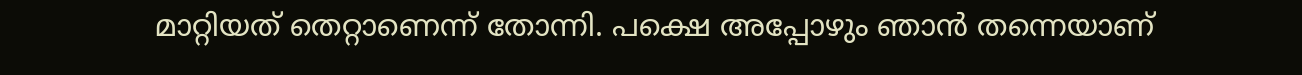മാറ്റിയത് തെറ്റാണെന്ന് തോന്നി. പക്ഷെ അപ്പോഴും ഞാന്‍ തന്നെയാണ്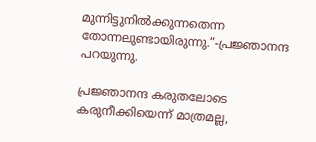മുന്നിട്ടുനില്‍ക്കുന്നതെന്ന തോന്നലുണ്ടായിരുന്നു.”-പ്രജ്ഞാനന്ദ പറയുന്നു.

പ്രജ്ഞാനന്ദ കരുതലോടെ കരുനീക്കിയെന്ന് മാത്രമല്ല,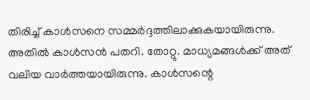തിരിച്ച് കാള്‍സനെ സമ്മര്‍ദ്ദത്തിലാക്കുകയായിരുന്നു. അതില്‍ കാള്‍സന്‍ പതറി. തോറ്റു. മാധ്യമങ്ങള്‍ക്ക് അത് വലിയ വാര്‍ത്തയായിരുന്നു. കാള്‍സന്റെ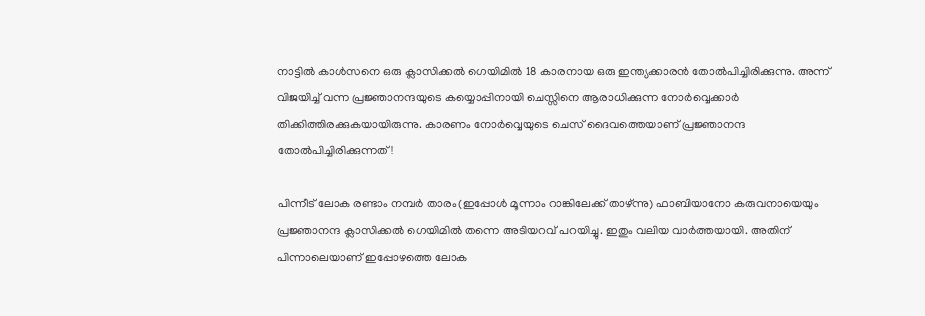നാട്ടില്‍ കാള്‍സനെ ഒരു ക്ലാസിക്കല്‍ ഗെയിമില്‍ 18 കാരനായ ഒരു ഇന്ത്യക്കാരന്‍ തോല്‍പിച്ചിരിക്കുന്നു. അന്ന് വിജയിച്ച് വന്ന പ്രജ്ഞാനന്ദയുടെ കയ്യൊപ്പിനായി ചെസ്സിനെ ആരാധിക്കുന്ന നോര്‍വ്വെക്കാര്‍ തിക്കിത്തിരക്കുകയായിരുന്നു. കാരണം നോര്‍വ്വെയുടെ ചെസ് ദൈവത്തെയാണ് പ്രജ്ഞാനന്ദ തോല്‍പിച്ചിരിക്കുന്നത്!

പിന്നീട് ലോക രണ്ടാം നമ്പര്‍ താരം(ഇപ്പോള്‍ മൂന്നാം റാങ്കിലേക്ക് താഴ്ന്നു) ഫാബിയാനോ കരുവനായെയും പ്രജ്ഞാനന്ദ ക്ലാസിക്കല്‍ ഗെയിമില്‍ തന്നെ അടിയറവ് പറയിച്ചു. ഇതും വലിയ വാര്‍ത്തയായി. അതിന് പിന്നാലെയാണ് ഇപ്പോഴത്തെ ലോക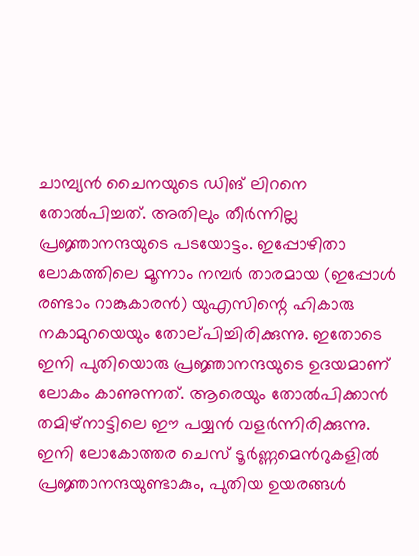ചാമ്പ്യന്‍ ചൈനയുടെ ഡിങ് ലിറനെ തോല്‍പിച്ചത്. അതിലും തീര്‍ന്നില്ല പ്രജ്ഞാനന്ദയുടെ പടയോട്ടം. ഇപ്പോഴിതാ ലോകത്തിലെ മൂന്നാം നമ്പര്‍ താരമായ (ഇപ്പോള്‍ രണ്ടാം റാങ്കുകാരന്‍) യുഎസിന്റെ ഹികാരു നകാമുറയെയും തോല‍്പിച്ചിരിക്കുന്നു. ഇതോടെ ഇനി പുതിയൊരു പ്രജ്ഞാനന്ദയുടെ ഉദയമാണ് ലോകം കാണുന്നത്. ആരെയും തോല്‍പിക്കാന്‍ തമിഴ്നാട്ടിലെ ഈ പയ്യന്‍ വളര്‍ന്നിരിക്കുന്നു. ഇനി ലോകോത്തര ചെസ് ടൂര്‍ണ്ണമെന്‍റുകളില്‍ പ്രജ്ഞാനന്ദയുണ്ടാകും, പുതിയ ഉയരങ്ങള്‍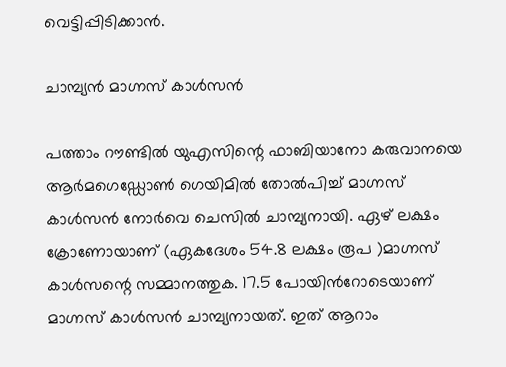വെട്ടിപ്പിടിക്കാന്‍.

ചാമ്പ്യന്‍ മാഗ്നസ് കാള്‍സന്‍

പത്താം റൗണ്ടില്‍ യുഎസിന്റെ ഫാബിയാനോ കരുവാനയെ ആര്‍മഗെഡ്ഡോണ്‍ ഗെയിമില്‍ തോല്‍പിച്ച് മാഗ്നസ് കാള്‍സന്‍ നോര്‍വെ ചെസില്‍ ചാമ്പ്യനായി. ഏഴ് ലക്ഷം ക്രോണോയാണ് (ഏകദേശം 54.8 ലക്ഷം രൂപ )മാഗ്നസ് കാള്‍സന്റെ സമ്മാനത്തുക. 17.5 പോയിന്‍റോടെയാണ് മാഗ്നസ് കാള്‍സന്‍ ചാമ്പ്യനായത്. ഇത് ആറാം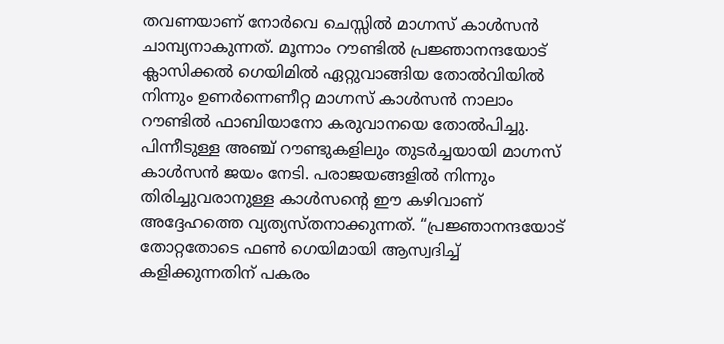തവണയാണ് നോര്‍വെ ചെസ്സില്‍ മാഗ്നസ് കാള്‍സന്‍ ചാമ്പ്യനാകുന്നത്. മൂന്നാം റൗണ്ടില്‍ പ്രജ്ഞാനന്ദയോട് ക്ലാസിക്കല്‍ ഗെയിമില്‍ ഏറ്റുവാങ്ങിയ തോല്‍വിയില്‍ നിന്നും ഉണര്‍ന്നെണീറ്റ മാഗ്നസ് കാള്‍സന്‍ നാലാം റൗണ്ടില്‍ ഫാബിയാനോ കരുവാനയെ തോല്‍പിച്ചു. പിന്നീടുള്ള അഞ്ച് റൗണ്ടുകളിലും തുടര്‍ച്ചയായി മാഗ്നസ് കാള്‍സന്‍ ജയം നേടി. പരാജയങ്ങളില്‍ നിന്നും തിരിച്ചുവരാനുള്ള കാള്‍സന്റെ ഈ കഴിവാണ് അദ്ദേഹത്തെ വ്യത്യസ്തനാക്കുന്നത്. “പ്രജ്ഞാനന്ദയോട് തോറ്റതോടെ ഫണ്‍ ഗെയിമായി ആസ്വദിച്ച് കളിക്കുന്നതിന് പകരം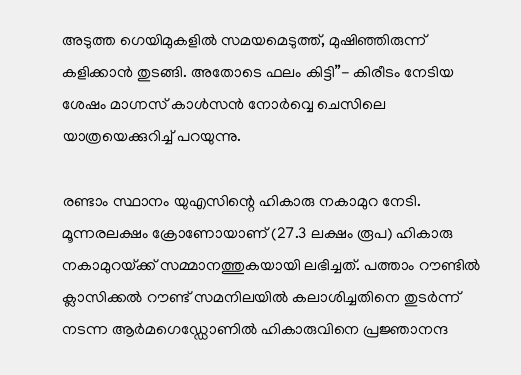അടുത്ത ഗെയിമുകളില്‍ സമയമെടുത്ത്, മുഷിഞ്ഞിരുന്ന് കളിക്കാന്‍ തുടങ്ങി. അതോടെ ഫലം കിട്ടി”- കിരീടം നേടിയ ശേഷം മാഗ്നസ് കാള്‍സന്‍ നോര്‍വ്വെ ചെസിലെ യാത്രയെക്കുറിച്ച് പറയുന്നു.

രണ്ടാം സ്ഥാനം യുഎസിന്റെ ഹികാരു നകാമുറ നേടി. മൂന്നരലക്ഷം ക്രോണോയാണ് (27.3 ലക്ഷം രൂപ) ഹികാരു നകാമുറയ്‌ക്ക് സമ്മാനത്തുകയായി ലഭിച്ചത്. പത്താം റൗണ്ടില്‍ ക്ലാസിക്കല്‍ റൗണ്ട് സമനിലയില്‍ കലാശിച്ചതിനെ തുടര്‍ന്ന് നടന്ന ആര്‍മഗെഡ്ഡോണില്‍ ഹികാരുവിനെ പ്രജ്ഞാനന്ദ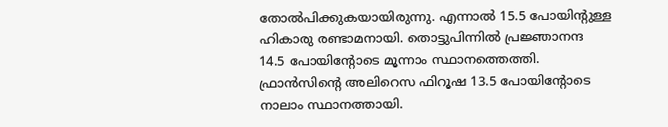തോല്‍പിക്കുകയായിരുന്നു. എന്നാല്‍ 15.5 പോയിന്‍റുള്ള ഹികാരു രണ്ടാമനായി. തൊട്ടുപിന്നില്‍ പ്രജ്ഞാനന്ദ 14.5 പോയിന്‍റോടെ മൂന്നാം സ്ഥാനത്തെത്തി. ഫ്രാന്‍സിന്റെ അലിറെസ ഫിറൂഷ 13.5 പോയിന്‍റോടെ നാലാം സ്ഥാനത്തായി.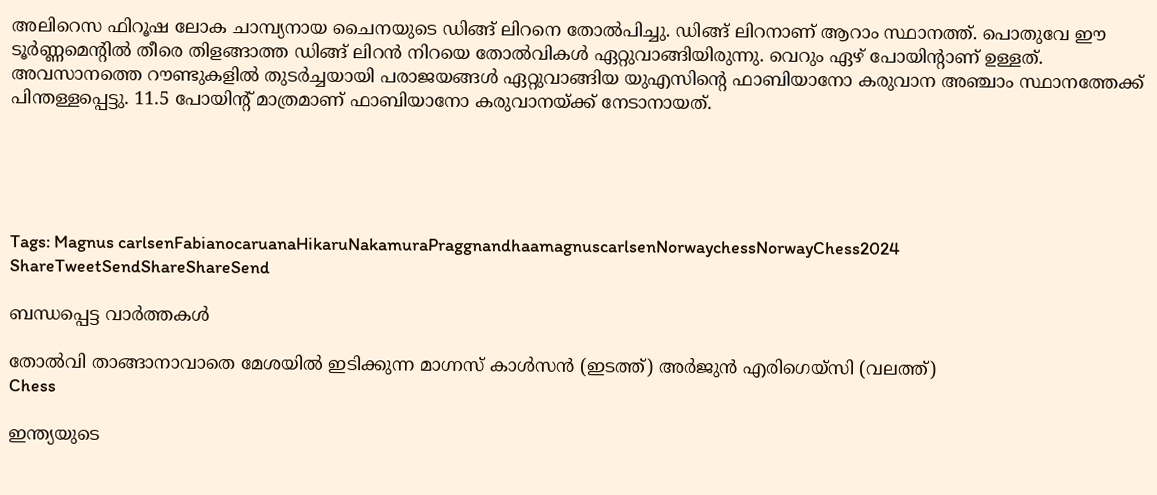അലിറെസ ഫിറൂഷ ലോക ചാമ്പ്യനായ ചൈനയുടെ ഡിങ്ങ് ലിറനെ തോല്‍പിച്ചു. ഡിങ്ങ് ലിറനാണ് ആറാം സ്ഥാനത്ത്. പൊതുവേ ഈ ടൂര്‍ണ്ണമെന്‍റില്‍ തീരെ തിളങ്ങാത്ത ഡിങ്ങ് ലിറന്‍ നിറയെ തോല്‍വികള്‍ ഏറ്റുവാങ്ങിയിരുന്നു. വെറും ഏഴ് പോയിന്‍റാണ് ഉള്ളത്. അവസാനത്തെ റൗണ്ടുകളില്‍ തുടര്‍ച്ചയായി പരാജയങ്ങള്‍ ഏറ്റുവാങ്ങിയ യുഎസിന്റെ ഫാബിയാനോ കരുവാന അഞ്ചാം സ്ഥാനത്തേക്ക് പിന്തള്ളപ്പെട്ടു. 11.5 പോയിന്‍റ് മാത്രമാണ് ഫാബിയാനോ കരുവാനയ്‌ക്ക് നേടാനായത്.





Tags: Magnus carlsenFabianocaruanaHikaruNakamuraPraggnandhaamagnuscarlsenNorwaychessNorwayChess2024
ShareTweetSendShareShareSend

ബന്ധപ്പെട്ട വാര്‍ത്തകള്‍

തോല്‍വി താങ്ങാനാവാതെ മേശയില്‍ ഇടിക്കുന്ന മാഗ്നസ് കാള്‍സന്‍ (ഇടത്ത്) അര്‍ജുന്‍ എരിഗെയ്സി (വലത്ത്)
Chess

ഇന്ത്യയുടെ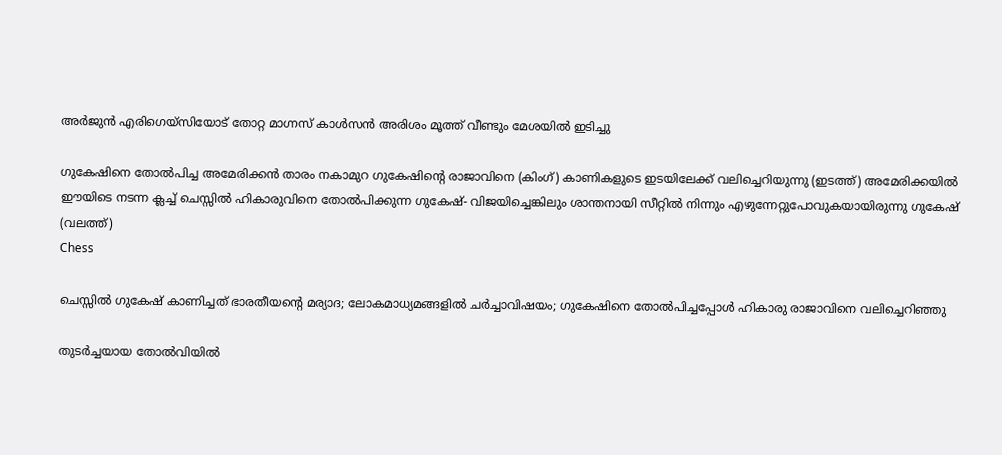അര്‍ജുന്‍ എരിഗെയ്സിയോട് തോറ്റ മാഗ്നസ് കാള്‍സന്‍ അരിശം മൂത്ത് വീണ്ടും മേശയില്‍ ഇടിച്ചു

ഗുകേഷിനെ തോല്‍പിച്ച അമേരിക്കന്‍ താരം നകാമുറ ഗുകേഷിന്‍റെ രാജാവിനെ (കിംഗ്) കാണികളുടെ ഇടയിലേക്ക് വലിച്ചെറിയുന്നു (ഇടത്ത്) അമേരിക്കയില്‍ ഈയിടെ നടന്ന ക്ലച്ച് ചെസ്സില്‍ ഹികാരുവിനെ തോല്‍പിക്കുന്ന ഗുകേഷ്- വിജയിച്ചെങ്കിലും ശാന്തനായി സീറ്റില്‍ നിന്നും എഴുന്നേറ്റുപോവുകയായിരുന്നു ഗുകേഷ് (വലത്ത്)
Chess

ചെസ്സില്‍ ഗുകേഷ് കാണിച്ചത് ഭാരതീയന്റെ മര്യാദ; ലോകമാധ്യമങ്ങളില്‍ ചര്‍ച്ചാവിഷയം; ഗുകേഷിനെ തോല്‍പിച്ചപ്പോള്‍ ഹികാരു രാജാവിനെ വലിച്ചെറിഞ്ഞു

തുടര്‍ച്ചയായ തോല്‍വിയില്‍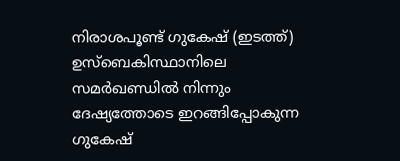നിരാശപൂണ്ട് ഗുകേഷ് (ഇടത്ത്) ഉസ്ബെകിസ്ഥാനിലെ സമര്‍ഖണ്ഡില്‍ നിന്നും ദേഷ്യത്തോടെ ഇറങ്ങിപ്പോകുന്ന ഗുകേഷ്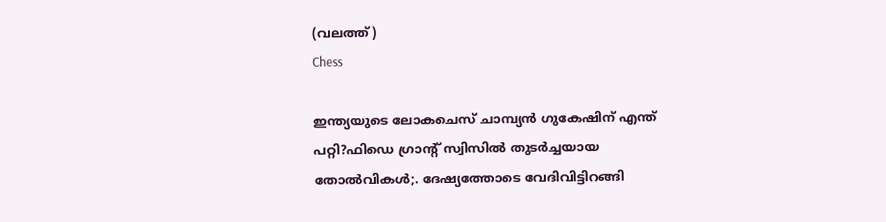(വലത്ത്)
Chess

ഇന്ത്യയുടെ ലോകചെസ് ചാമ്പ്യന്‍ ഗുകേഷിന് എന്ത് പറ്റി?ഫിഡെ ഗ്രാന്‍റ് സ്വിസില്‍ തുടര്‍ച്ചയായ തോല്‍വികള്‍;. ദേഷ്യത്തോടെ വേദിവിട്ടിറങ്ങി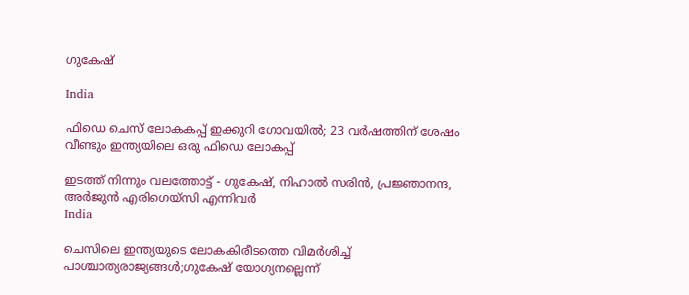ഗുകേഷ്

India

ഫിഡെ ചെസ് ലോകകപ്പ് ഇക്കുറി ഗോവയില്‍; 23 വര്‍ഷത്തിന് ശേഷം വീണ്ടും ഇന്ത്യയിലെ‍ ഒരു ഫിഡെ ലോകപ്പ്

ഇടത്ത് നിന്നും വലത്തോട്ട് - ഗുകേഷ്, നിഹാല്‍ സരിന്‍, പ്രജ്ഞാനന്ദ, അര്‍ജുന്‍ എരിഗെയ്സി എന്നിവര്‍
India

ചെസിലെ ഇന്ത്യയുടെ ലോകകിരീടത്തെ വിമര്‍ശിച്ച് പാശ്ചാത്യരാജ്യങ്ങള്‍;ഗുകേഷ് യോഗ്യനല്ലെന്ന്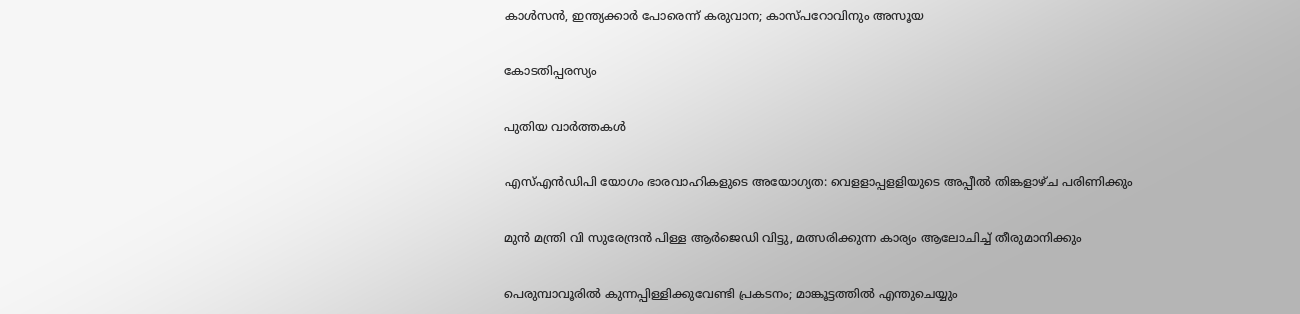കാള്‍സന്‍, ഇന്ത്യക്കാര്‍ പോരെന്ന് കരുവാന; കാസ്പറോവിനും അസൂയ

കോടതിപ്പരസ്യം

പുതിയ വാര്‍ത്തകള്‍

എസ്എന്‍ഡിപി യോഗം ഭാരവാഹികളുടെ അയോഗ്യത: വെളളാപ്പളളിയുടെ അപ്പീല്‍ തിങ്കളാഴ്ച പരിണിക്കും

മുന്‍ മന്ത്രി വി സുരേന്ദ്രന്‍ പിള്ള ആര്‍ജെഡി വിട്ടു, മത്സരിക്കുന്ന കാര്യം ആലോചിച്ച് തീരുമാനിക്കും

പെരുമ്പാവൂരിൽ കുന്നപ്പിള്ളിക്കുവേണ്ടി പ്രകടനം; മാങ്കൂട്ടത്തിൽ എന്തുചെയ്യും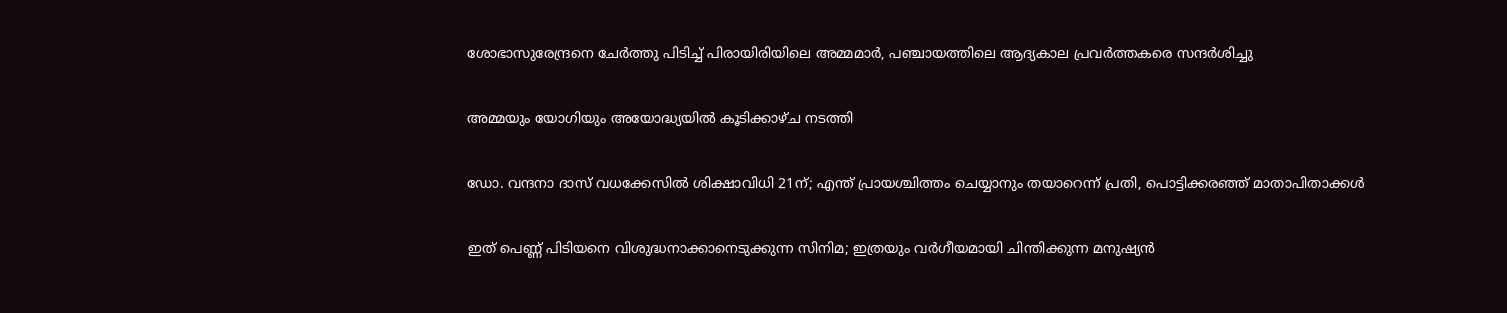ശോഭാസുരേന്ദ്രനെ ചേര്‍ത്തു പിടിച്ച് പിരായിരിയിലെ അമ്മമാര്‍, പഞ്ചായത്തിലെ ആദ്യകാല പ്രവര്‍ത്തകരെ സന്ദര്‍ശിച്ചു

അമ്മയും യോഗിയും അയോദ്ധ്യയിൽ കൂടിക്കാഴ്ച നടത്തി

ഡോ. വന്ദനാ ദാസ് വധക്കേസിൽ ശിക്ഷാവിധി 21ന്; എന്ത് പ്രായശ്ചിത്തം ചെയ്യാനും തയാറെന്ന് പ്രതി, പൊട്ടിക്കരഞ്ഞ് മാതാപിതാക്കൾ

ഇത് പെണ്ണ് പിടിയനെ വിശുദ്ധനാക്കാനെടുക്കുന്ന സിനിമ; ഇത്രയും വർഗീയമായി ചിന്തിക്കുന്ന മനുഷ്യൻ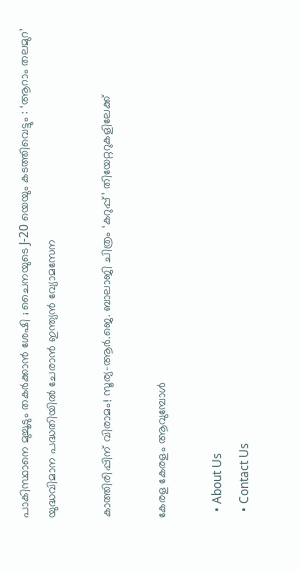പാകിസ്ഥാനെ മുച്ചൂടും തകർക്കാൻ ശേഷി ; ചൈനയുടെ J-20 യെയും കടത്തിവെട്ടും : ‘ആറാം തലമുറ’ യുദ്ധവിമാന പദ്ധതിയിൽ ചേരാൻ ഇന്ത്യൻ വ്യോമസേന

കാത്തിരിപ്പിന് വിരാമം! സൂര്യ–ആർ.ജെ. ബാലാജി ചിത്രം ‘കറുപ്പ്’ തിയേറ്ററുകളിലേക്ക്

കേരള കേരളം ആവുമ്പോൾ

  • About Us
  • Contact Us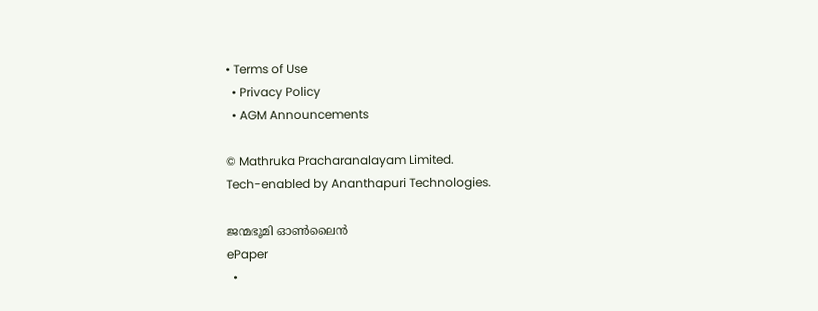• Terms of Use
  • Privacy Policy
  • AGM Announcements

© Mathruka Pracharanalayam Limited.
Tech-enabled by Ananthapuri Technologies.

ജന്മഭൂമി ഓണ്‍ലൈന്‍
ePaper
  •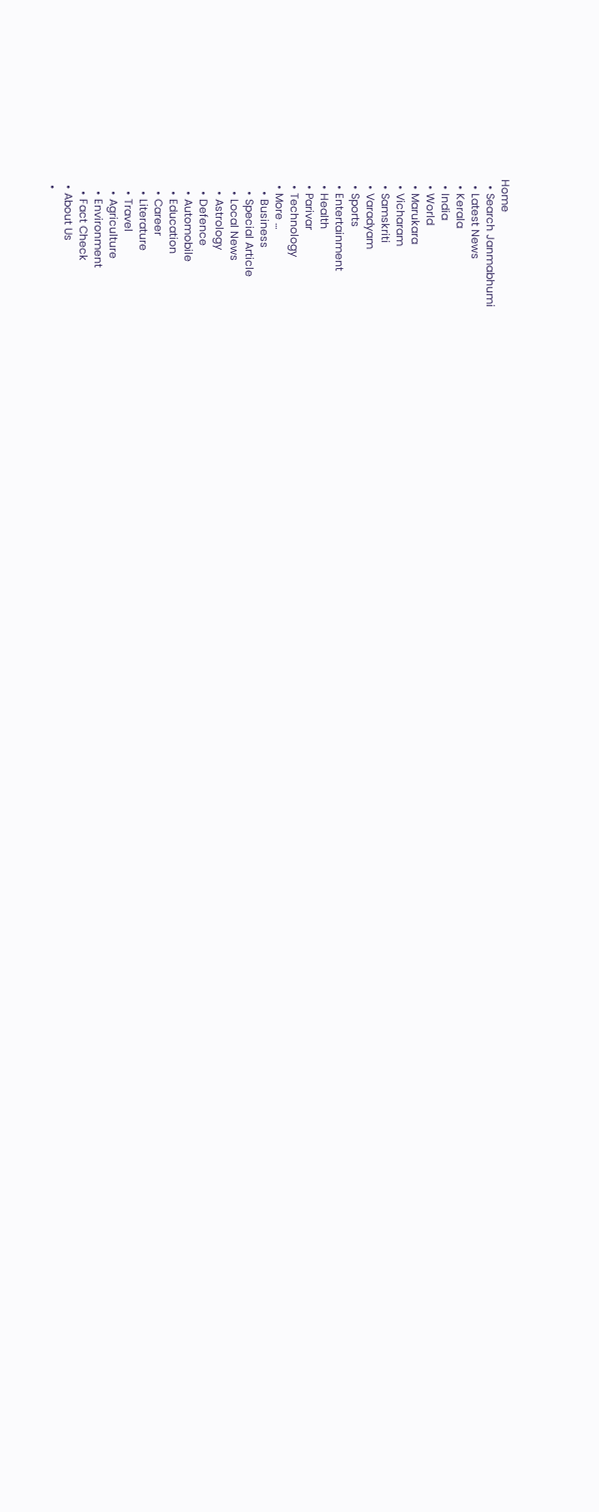Home
  • Search Janmabhumi
  • Latest News
  • Kerala
  • India
  • World
  • Marukara
  • Vicharam
  • Samskriti
  • Varadyam
  • Sports
  • Entertainment
  • Health
  • Parivar
  • Technology
  • More …
    • Business
    • Special Article
    • Local News
    • Astrology
    • Defence
    • Automobile
    • Education
    • Career
    • Literature
    • Travel
    • Agriculture
    • Environment
    • Fact Check
  • About Us
  •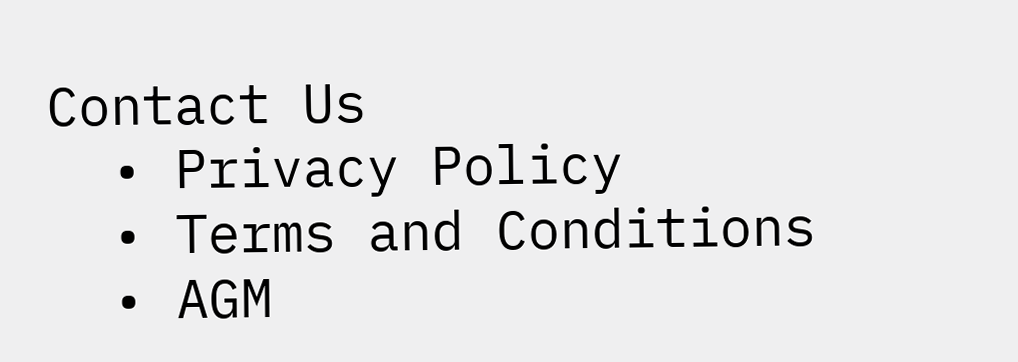Contact Us
  • Privacy Policy
  • Terms and Conditions
  • AGM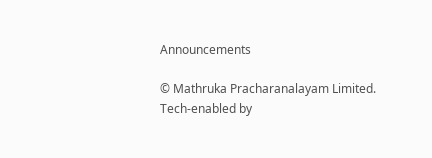Announcements

© Mathruka Pracharanalayam Limited.
Tech-enabled by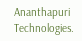Ananthapuri Technologies.